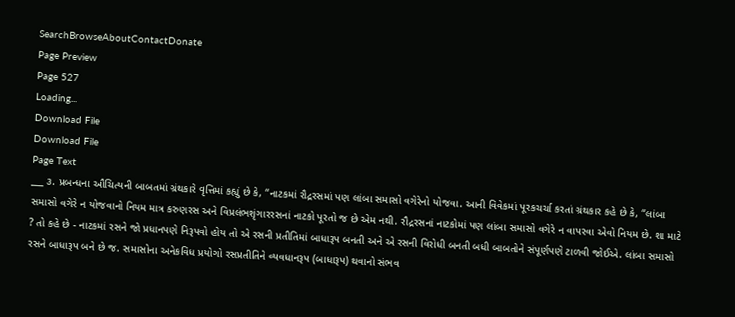SearchBrowseAboutContactDonate
Page Preview
Page 527
Loading...
Download File
Download File
Page Text
___ ૩. પ્રબન્ધના ઔચિત્યની બાબતમાં ગ્રંથકારે વૃત્તિમાં કહ્યું છે કે, “નાટકમાં રૌદ્રરસમાં પણ લાંબા સમાસો વગેરેનો યોજવા. આની વિવેકમાં પૂરકચર્ચા કરતાં ગ્રંથકાર કહે છે કે, “લાંબા સમાસો વગેરે ન યોજવાનો નિયમ માત્ર કરુણરસ અને વિપ્રલંભશૃંગારરસનાં નાટકો પૂરતો જ છે એમ નથી. રૌદ્રરસનાં નાટકોમાં પણ લાંબા સમાસો વગેરે ન વાપરવા એવો નિયમ છે. શા માટે ? તો કહે છે - નાટકમાં રસને જો પ્રધાનપણે નિરૂપવો હોય તો એ રસની પ્રતીતિમાં બાધારૂપ બનતી અને એ રસની વિરોધી બનતી બધી બાબતોને સંપૂર્ણપણે ટાળવી જોઈએ. લાંબા સમાસો રસને બાધારૂપ બને છે જ. સમાસોના અનેકવિધ પ્રયોગો રસપ્રતીતિને વ્યવધાનરૂપ (બાધારૂપ) થવાનો સંભવ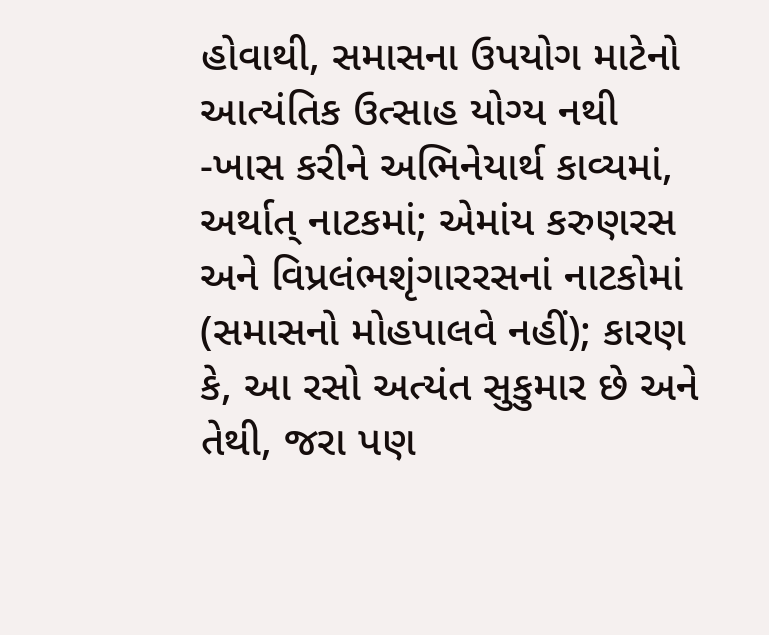હોવાથી, સમાસના ઉપયોગ માટેનો આત્યંતિક ઉત્સાહ યોગ્ય નથી -ખાસ કરીને અભિનેયાર્થ કાવ્યમાં, અર્થાત્ નાટકમાં; એમાંય કરુણરસ અને વિપ્રલંભશૃંગારરસનાં નાટકોમાં (સમાસનો મોહપાલવે નહીં); કારણ કે, આ રસો અત્યંત સુકુમાર છે અને તેથી, જરા પણ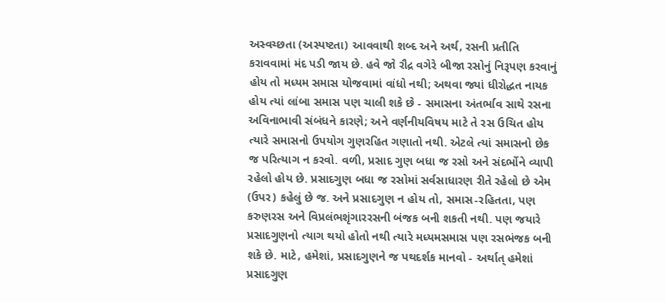અસ્વચ્છતા (અસ્પષ્ટતા) આવવાથી શબ્દ અને અર્થ, રસની પ્રતીતિ કરાવવામાં મંદ પડી જાય છે. હવે જો રૌદ્ર વગેરે બીજા રસોનું નિરૂપણ કરવાનું હોય તો મધ્યમ સમાસ યોજવામાં વાંધો નથી; અથવા જ્યાં ધીરોદ્ધત નાયક હોય ત્યાં લાંબા સમાસ પણ ચાલી શકે છે - સમાસના અંતર્ભાવ સાથે રસના અવિનાભાવી સંબંધને કારણે; અને વર્ણનીયવિષય માટે તે રસ ઉચિત હોય ત્યારે સમાસનો ઉપયોગ ગુણરહિત ગણાતો નથી. એટલે ત્યાં સમાસનો છેક જ પરિત્યાગ ન કરવો. વળી, પ્રસાદ ગુણ બધા જ રસો અને સંદર્ભોને વ્યાપી રહેલો હોય છે. પ્રસાદગુણ બધા જ રસોમાં સર્વસાધારણ રીતે રહેલો છે એમ (ઉપર) કહેલું છે જ. અને પ્રસાદગુણ ન હોય તો, સમાસ-રહિતતા, પણ કરુણરસ અને વિપ્રલંભશૃંગારરસની બંજક બની શકતી નથી. પણ જયારે પ્રસાદગુણનો ત્યાગ થયો હોતો નથી ત્યારે મધ્યમસમાસ પણ રસભંજક બની શકે છે. માટે, હમેશાં, પ્રસાદગુણને જ પથદર્શક માનવો - અર્થાત્ હમેશાં પ્રસાદગુણ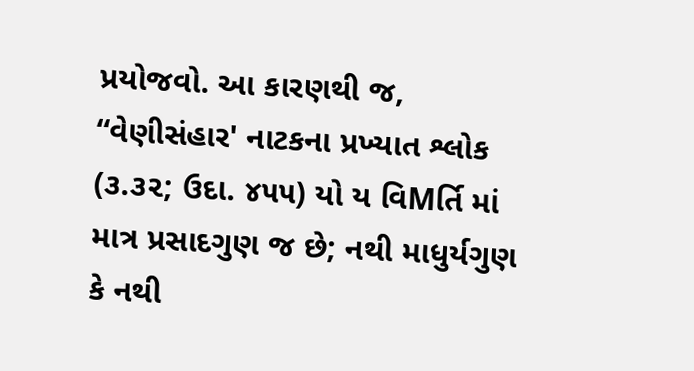પ્રયોજવો. આ કારણથી જ, “વેણીસંહાર' નાટકના પ્રખ્યાત શ્લોક (૩.૩૨; ઉદા. ૪૫૫) યો ય વિMર્તિ માં માત્ર પ્રસાદગુણ જ છે; નથી માધુર્યગુણ કે નથી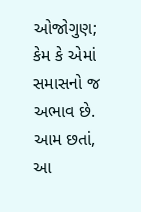ઓજોગુણ; કેમ કે એમાં સમાસનો જ અભાવ છે. આમ છતાં, આ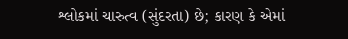શ્લોકમાં ચારુત્વ (સુંદરતા) છે; કારણ કે એમાં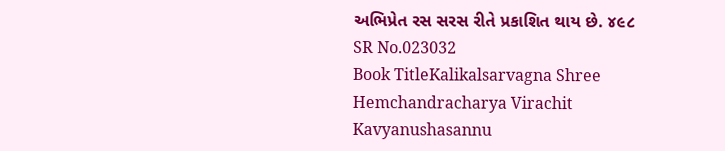અભિપ્રેત રસ સરસ રીતે પ્રકાશિત થાય છે. ૪૯૮
SR No.023032
Book TitleKalikalsarvagna Shree Hemchandracharya Virachit Kavyanushasannu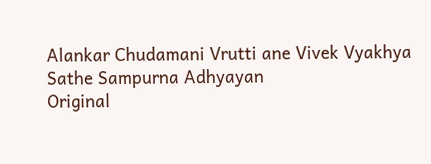Alankar Chudamani Vrutti ane Vivek Vyakhya Sathe Sampurna Adhyayan
Original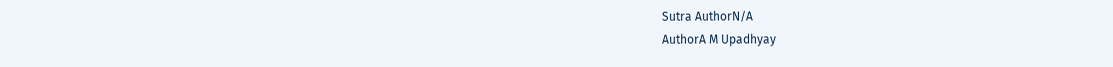Sutra AuthorN/A
AuthorA M Upadhyay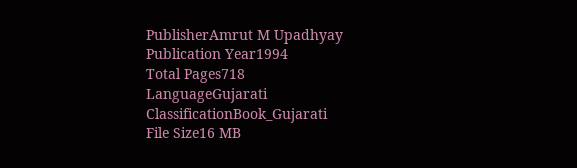PublisherAmrut M Upadhyay
Publication Year1994
Total Pages718
LanguageGujarati
ClassificationBook_Gujarati
File Size16 MB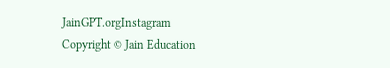JainGPT.orgInstagram
Copyright © Jain Education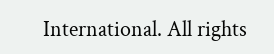International. All rights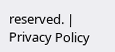reserved. | Privacy Policy